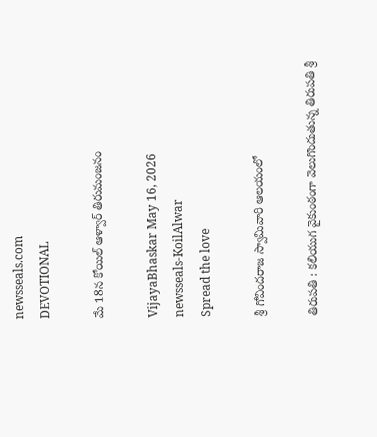newsseals.com
DEVOTIONAL

మే 18న‌ కోయిల్‌ ఆళ్వార్‌ తిరుమంజనం

VijayaBhaskar May 16, 2026
newsseals-KoilAlwar
Spread the love

శ్రీ గోవిందరాజ స్వామివారి ఆలయంలో

తిరుపతి : కలియుగ వైకుంఠంగా వెలుగొందుతున్న తిరుపతి శ్రీ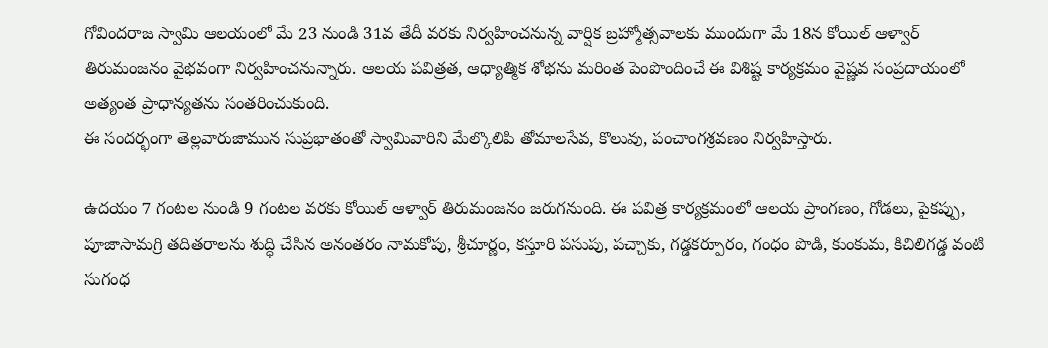గోవిందరాజ స్వామి ఆలయంలో మే 23 నుండి 31వ తేదీ వరకు నిర్వహించనున్న వార్షిక బ్రహ్మోత్సవాలకు ముందుగా మే 18న కోయిల్‌ ఆళ్వార్‌ తిరుమంజనం వైభవంగా నిర్వహించనున్నారు. ఆలయ పవిత్రత, ఆధ్యాత్మిక శోభను మరింత పెంపొందించే ఈ విశిష్ట కార్యక్రమం వైష్ణవ సంప్రదాయంలో అత్యంత ప్రాధాన్యతను సంతరించుకుంది.
ఈ సందర్భంగా తెల్లవారుజామున సుప్రభాతంతో స్వామివారిని మేల్కొలిపి తోమాలసేవ, కొలువు, పంచాంగశ్రవణం నిర్వహిస్తారు.

ఉదయం 7 గంటల నుండి 9 గంటల వరకు కోయిల్‌ ఆళ్వార్‌ తిరుమంజనం జరుగనుంది. ఈ పవిత్ర కార్యక్రమంలో ఆలయ ప్రాంగణం, గోడలు, పైకప్పు, పూజాసామగ్రి తదితరాలను శుద్ధి చేసిన అనంతరం నామకోపు, శ్రీచూర్ణం, కస్తూరి పసుపు, పచ్చాకు, గడ్డకర్పూరం, గంధం పొడి, కుంకుమ, కిచిలిగడ్డ వంటి సుగంధ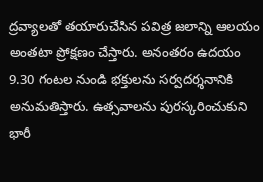ద్రవ్యాలతో తయారుచేసిన పవిత్ర జలాన్ని ఆలయం అంతటా ప్రోక్షణం చేస్తారు. అనంతరం ఉదయం 9.30 గంటల నుండి భక్తులను సర్వదర్శనానికి అనుమతిస్తారు. ఉత్స‌వాల‌ను పుర‌స్క‌రించుకుని భారీ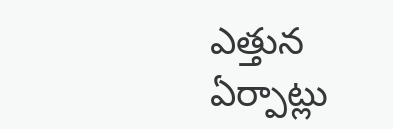ఎత్తున ఏర్పాట్లు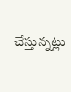చేస్తున్న‌ట్లు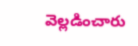వెల్ల‌డించారు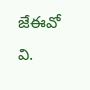జేఈవో వి.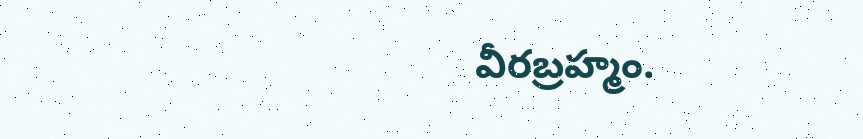వీర‌బ్ర‌హ్మం.